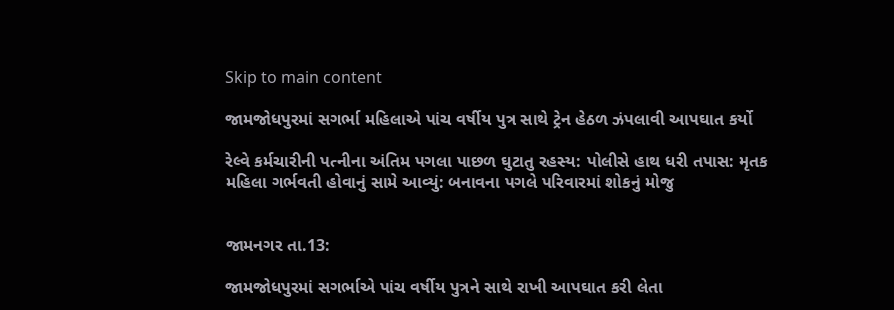Skip to main content

જામજોધપુરમાં સગર્ભા મહિલાએ પાંચ વર્ષીય પુત્ર સાથે ટ્રેન હેઠળ ઝંપલાવી આપઘાત કર્યો

રેલ્વે કર્મચારીની પત્નીના અંતિમ પગલા પાછળ ઘુટાતુ રહસ્ય: પોલીસે હાથ ધરી તપાસ: મૃતક મહિલા ગર્ભવતી હોવાનું સામે આવ્યું: બનાવના પગલે પરિવારમાં શોકનું મોજુ


જામનગર તા.13:

જામજોધપુરમાં સગર્ભાએ પાંચ વર્ષીય પુત્રને સાથે રાખી આપઘાત કરી લેતા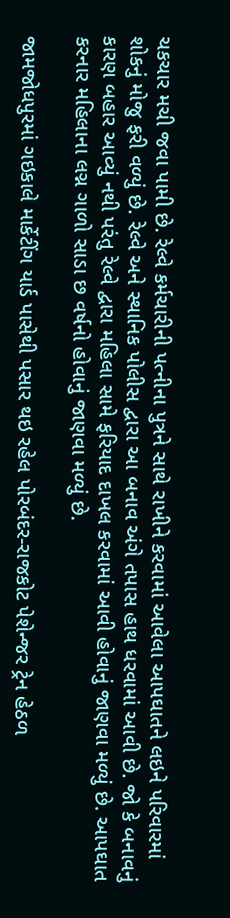ચકચાર મચી જવા પામી છે. રેલ્વે કર્મચારીની પત્નીના પુત્રને સાથે રાખીને કરવામાં આવેલા આપઘાતને લઇને પરિવારમાં શોકનું મોજુ ફરી વળ્યું છે. રેલ્વે અને સ્થાનિક પોલીસ દ્વારા આ બનાવ અંગે તપાસ હાથ ધરવામાં આવી છે. જો કે બનાવનું કારણ બહાર આવ્યું નથી પરંતુ રેલ્વે દ્વારા મહિલા સામે ફરિયાદ દાખલ કરવામાં આવી હોવાનું જાણવા મળ્યું છે. આપઘાત કરનાર મહિલાના લગ્ન ગાળો સાડા છ વર્ષનો હોવાનું જાણવા મળ્યું છે.

જામજોધપુરમાં ગઇકાલે માર્કેટીંગ યાર્ડ પાસેથી પસાર થઇ રહેલ પોરબંદર-રાજકોટ પેશેન્જર ટ્રેન હેઠળ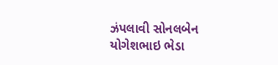ઝંપલાવી સોનલબેન યોગેશભાઇ ભેડા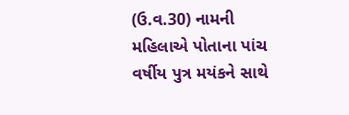(ઉ.વ.30) નામની મહિલાએ પોતાના પાંચ વર્ષીય પુત્ર મયંકને સાથે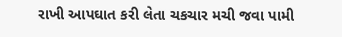રાખી આપઘાત કરી લેતા ચકચાર મચી જવા પામી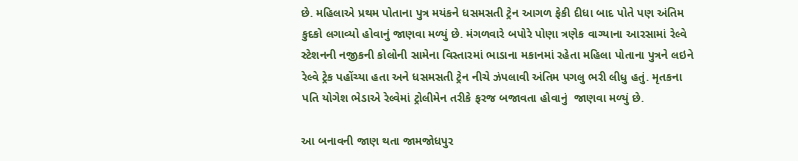છે. મહિલાએ પ્રથમ પોતાના પુત્ર મયંકને ધસમસતી ટ્રેન આગળ ફેકી દીધા બાદ પોતે પણ અંતિમ કુદકો લગાવ્યો હોવાનું જાણવા મળ્યું છે. મંગળવારે બપોરે પોણા ત્રણેક વાગ્યાના આરસામાં રેલ્વે સ્ટેશનની નજીકની કોલોની સામેના વિસ્તારમાં ભાડાના મકાનમાં રહેતા મહિલા પોતાના પુત્રને લઇને રેલ્વે ટ્રેક પહોંચ્યા હતા અને ધસમસતી ટ્રેન નીચે ઝંપલાવી અંતિમ પગલુ ભરી લીધુ હતું. મૃતકના પતિ યોગેશ ભેડાએ રેલ્વેમાં ટ્રોલીમેન તરીકે ફરજ બજાવતા હોવાનું  જાણવા મળ્યું છે.

આ બનાવની જાણ થતા જામજોધપુર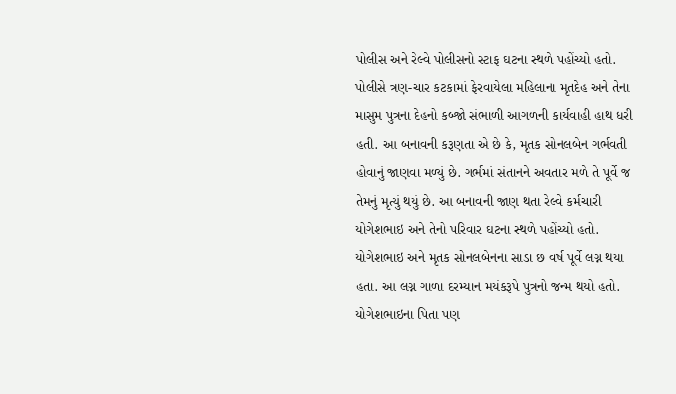પોલીસ અને રેલ્વે પોલીસનો સ્ટાફ ઘટના સ્થળે પહોંચ્યો હતો. પોલીસે ત્રણ-ચાર કટકામાં ફેરવાયેલા મહિલાના મૃતદેહ અને તેના માસુમ પુત્રના દેહનો કબ્જો સંભાળી આગળની કાર્યવાહી હાથ ધરી હતી. આ બનાવની કરૂણતા એ છે કે, મૃતક સોનલબેન ગર્ભવતી હોવાનું જાણવા મળ્યું છે. ગર્ભમાં સંતાનને અવતાર મળે તે પૂર્વે જ તેમનું મૃત્યું થયું છે. આ બનાવની જાણ થતા રેલ્વે કર્મચારી યોગેશભાઇ અને તેનો પરિવાર ઘટના સ્થળે પહોંચ્યો હતો. યોગેશભાઇ અને મૃતક સોનલબેનના સાડા છ વર્ષ પૂર્વે લગ્ન થયા હતા. આ લગ્ન ગાળા દરમ્યાન મયંકરૂપે પુત્રનો જન્મ થયો હતો. યોગેશભાઇના પિતા પણ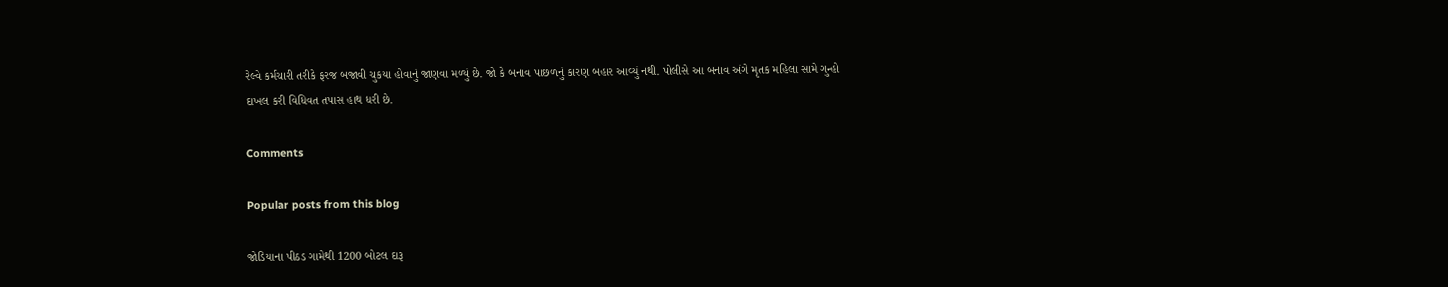રેલ્વે કર્મચારી તરીકે ફરજ બજાવી ચુકયા હોવાનું જાણવા મળ્યું છે. જો કે બનાવ પાછળનું કારણ બહાર આવ્યું નથી. પોલીસે આ બનાવ અંગે મૃતક મહિલા સામે ગુન્હો દાખલ કરી વિધિવત તપાસ હાથ ધરી છે.

Comments

Popular posts from this blog

જોડિયાના પીઠડ ગામેથી 1200 બોટલ દારૂ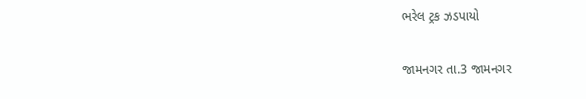ભરેલ ટ્રક ઝડપાયો

જામનગર તા.3 જામનગર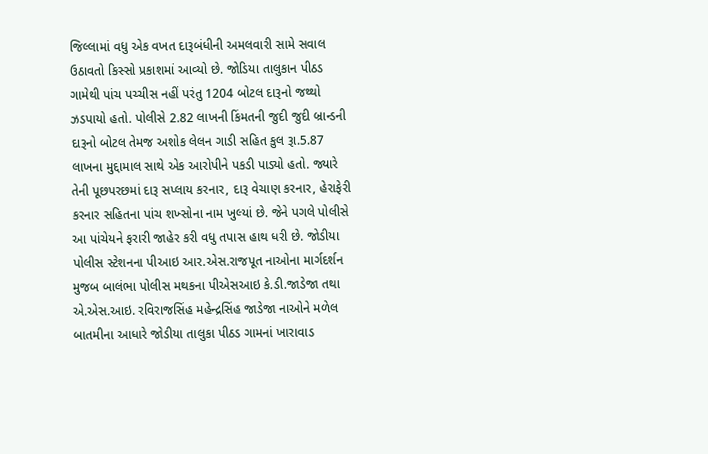જિલ્લામાં વધુ એક વખત દારૂબંધીની અમલવારી સામે સવાલ ઉઠાવતો કિસ્સો પ્રકાશમાં આવ્યો છે. જોડિયા તાલુકાન પીઠડ ગામેથી પાંચ પચ્ચીસ નહીં પરંતુ 1204 બોટલ દારૂનો જથ્થો ઝડપાયો હતો. પોલીસે 2.82 લાખની કિંમતની જુદી જુદી બ્રાન્ડની દારૂનો બોટલ તેમજ અશોક લેલન ગાડી સહિત કુલ રૂા.5.87 લાખના મુદ્દામાલ સાથે એક આરોપીને પકડી પાડ્યો હતો. જ્યારે તેની પૂછપરછમાં દારૂ સપ્લાય કરનાર, દારૂ વેચાણ કરનાર, હેરાફેરી કરનાર સહિતના પાંચ શખ્સોના નામ ખુલ્યાં છે. જેને પગલે પોલીસે આ પાંચેયને ફરારી જાહેર કરી વધુ તપાસ હાથ ધરી છે. જોડીયા પોલીસ સ્ટેશનના પીઆઇ આર.એસ.રાજપૂત નાઓના માર્ગદર્શન મુજબ બાલંભા પોલીસ મથકના પીએસઆઇ કે.ડી.જાડેજા તથા એ.એસ.આઇ. રવિરાજસિંહ મહેન્દ્રસિંહ જાડેજા નાઓને મળેલ બાતમીના આધારે જોડીયા તાલુકા પીઠડ ગામનાં ખારાવાડ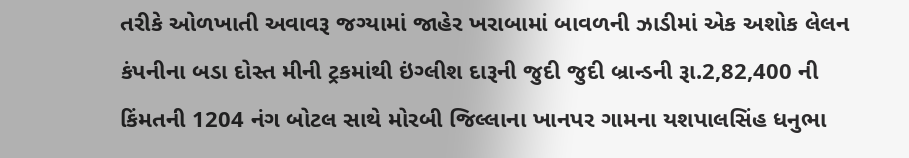તરીકે ઓળખાતી અવાવરૂ જગ્યામાં જાહેર ખરાબામાં બાવળની ઝાડીમાં એક અશોક લેલન કંપનીના બડા દોસ્ત મીની ટ્રકમાંથી ઇંગ્લીશ દારૂની જુદી જુદી બ્રાન્ડની રૂા.2,82,400 ની કિંમતની 1204 નંગ બોટલ સાથે મોરબી જિલ્લાના ખાનપર ગામના યશપાલસિંહ ધનુભા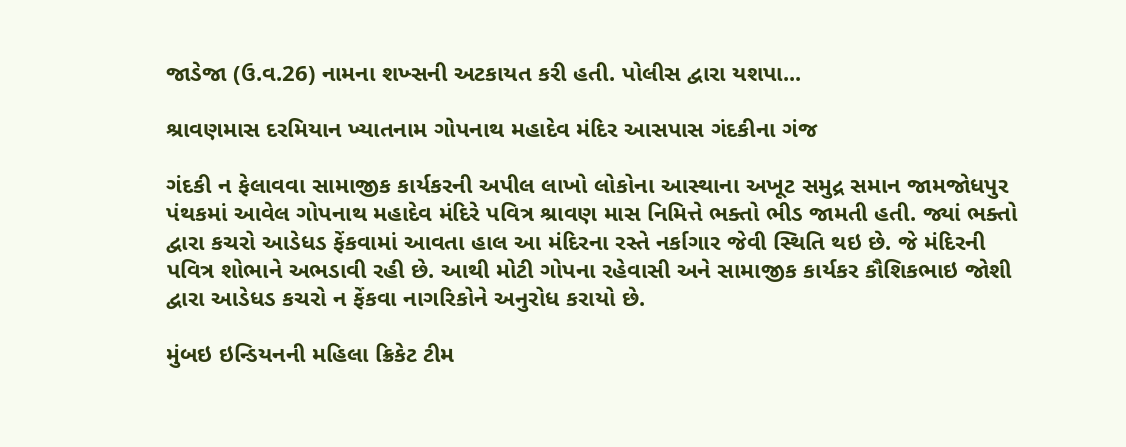જાડેજા (ઉ.વ.26) નામના શખ્સની અટકાયત કરી હતી. પોલીસ દ્વારા યશપા...

શ્રાવણમાસ દરમિયાન ખ્યાતનામ ગોપનાથ મહાદેવ મંદિર આસપાસ ગંદકીના ગંજ

ગંદકી ન ફેલાવવા સામાજીક કાર્યકરની અપીલ લાખો લોકોના આસ્થાના અખૂટ સમુદ્ર સમાન જામજોધપુર પંથકમાં આવેલ ગોપનાથ મહાદેવ મંદિરે પવિત્ર શ્રાવણ માસ નિમિત્તે ભક્તો ભીડ જામતી હતી. જ્યાં ભક્તો દ્વારા કચરો આડેધડ ફેંકવામાં આવતા હાલ આ મંદિરના રસ્તે નર્કાગાર જેવી સ્થિતિ થઇ છે. જે મંદિરની પવિત્ર શોભાને અભડાવી રહી છે. આથી મોટી ગોપના રહેવાસી અને સામાજીક કાર્યકર કૌશિકભાઇ જોશી દ્વારા આડેધડ કચરો ન ફેંકવા નાગરિકોને અનુરોધ કરાયો છે.

મુંબઇ ઇન્ડિયનની મહિલા ક્રિકેટ ટીમ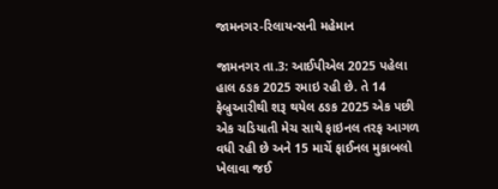જામનગર-રિલાયન્સની મહેમાન

જામનગર તા.3: આઈપીએલ 2025 પહેલા હાલ ઠઙક 2025 રમાઇ રહી છે. તે 14 ફેબ્રુઆરીથી શરૂ થયેલ ઠઙક 2025 એક પછી એક ચડિયાતી મેચ સાથે ફાઇનલ તરફ આગળ વધી રહી છે અને 15 માર્ચે ફાઈનલ મુકાબલો ખેલાવા જઈ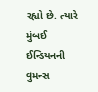રહ્યો છે. ત્યારે મુંબઈ ઈન્ડિયનની વુમન્સ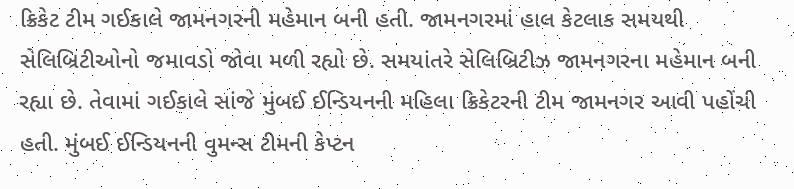ક્રિકેટ ટીમ ગઈકાલે જામનગરની મહેમાન બની હતી. જામનગરમાં હાલ કેટલાક સમયથી સેલિબ્રિટીઓનો જમાવડો જોવા મળી રહ્યો છે. સમયાંતરે સેલિબ્રિટીઝ જામનગરના મહેમાન બની રહ્યા છે. તેવામાં ગઈકાલે સાંજે મુંબઈ ઈન્ડિયનની મહિલા ક્રિકેટરની ટીમ જામનગર આવી પહોંચી હતી. મુંબઈ ઈન્ડિયનની વુમન્સ ટીમની કેપ્ટન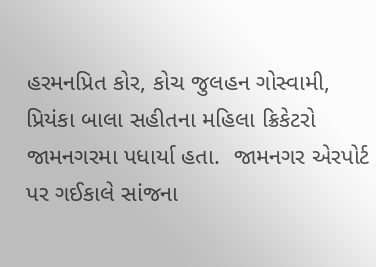હરમનપ્રિત કોર, કોચ જુલહન ગોસ્વામી, પ્રિયંકા બાલા સહીતના મહિલા ક્રિકેટરો જામનગરમા પધાર્યા હતા.  જામનગર એરપોર્ટ પર ગઈકાલે સાંજના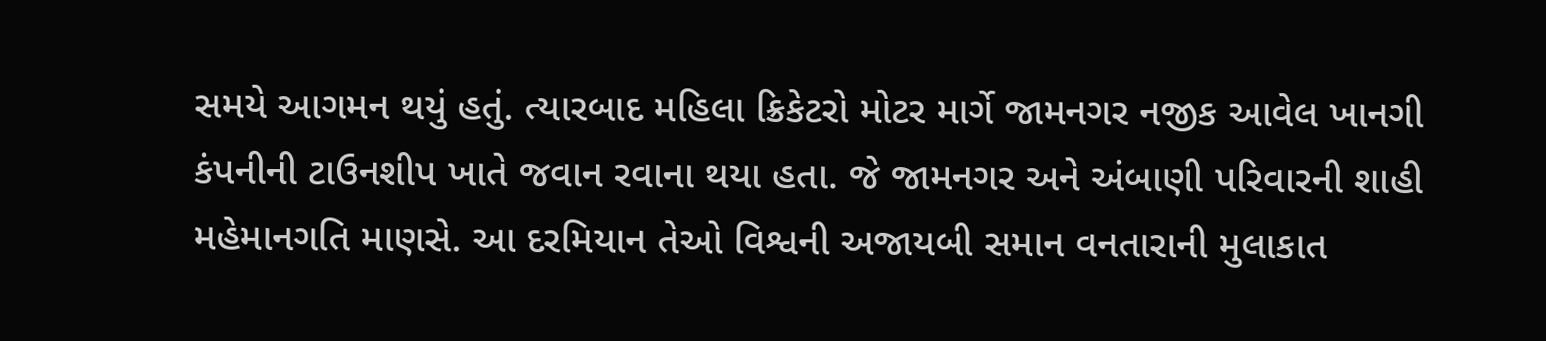સમયે આગમન થયું હતું. ત્યારબાદ મહિલા ક્રિકેટરો મોટર માર્ગે જામનગર નજીક આવેલ ખાનગી કંપનીની ટાઉનશીપ ખાતે જવાન રવાના થયા હતા. જે જામનગર અને અંબાણી પરિવારની શાહી મહેમાનગતિ માણસે. આ દરમિયાન તેઓ વિશ્વની અજાયબી સમાન વનતારાની મુલાકાત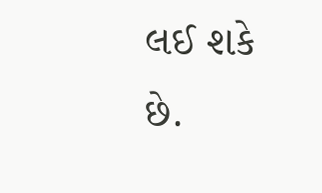લઈ શકે છે.